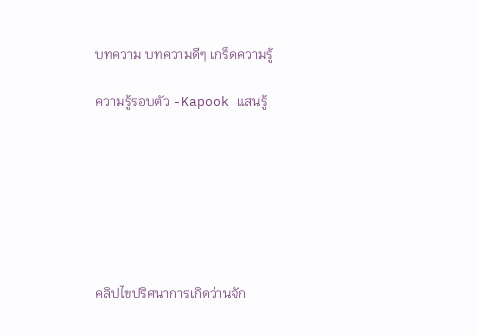บทความ บทความดีๆ เกร็ดความรู้

ความรู้รอบตัว -Kapook แสนรู้







คลิปไขปริศนาการเกิดว่านจัก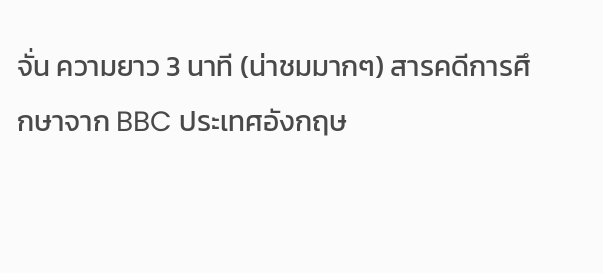จั่น ความยาว 3 นาที (น่าชมมากๆ) สารคดีการศึกษาจาก BBC ประเทศอังกฤษ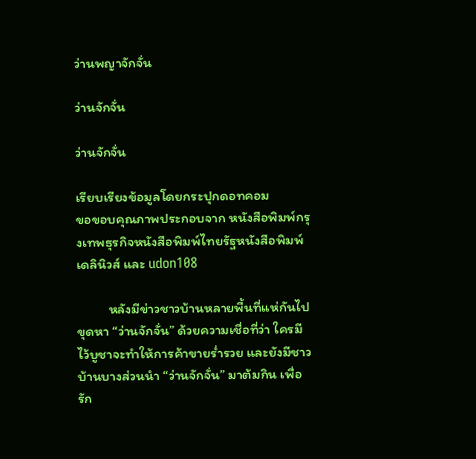ว่านพญาจักจั่น

ว่านจักจั่น

ว่านจักจั่น

เรียบเรียงข้อมูลโดยกระปุกดอทคอม
ขอขอบคุณภาพประกอบจาก หนังสือพิมพ์กรุงเทพธุรกิจหนังสือพิมพ์ไทยรัฐหนังสือพิมพ์เดลินิวส์ และ udon108

          หลังมีข่าวชาวบ้านหลายพื้นที่แห่กันไปขุดหา “ว่านจักจั่น” ด้วยความเชื่อที่ว่า ใครมีไว้บูชาจะทำให้การค้าขายร่ำรวย และยังมีชาวบ้านบางส่วนนำ “ว่านจักจั่น” มาต้มกิน เพื่อรัก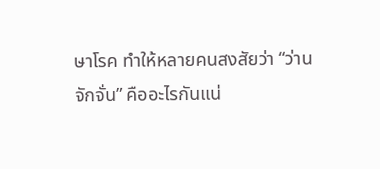ษาโรค ทำให้หลายคนสงสัยว่า “ว่านจักจั่น” คืออะไรกันแน่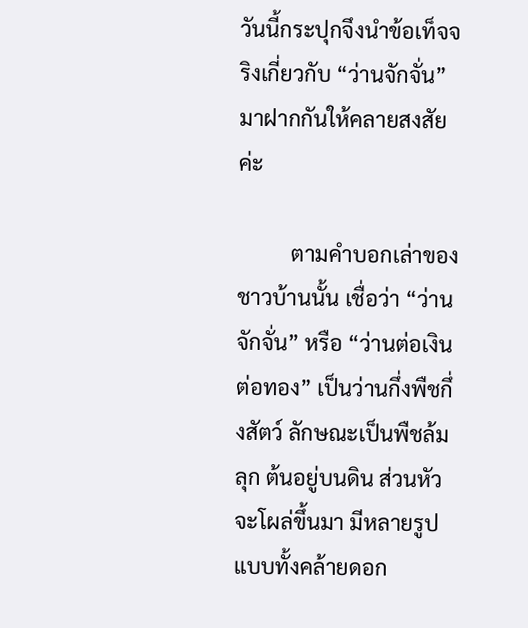วันนี้กระปุกจึงนำข้อเท็จจริงเกี่ยวกับ “ว่านจักจั่น” มาฝากกันให้คลายสงสัยค่ะ

          ตามคำบอกเล่าของชาวบ้านนั้น เชื่อว่า “ว่านจักจั่น” หรือ “ว่านต่อเงินต่อทอง” เป็นว่านกึ่งพืชกึ่งสัตว์ ลักษณะเป็นพืชล้มลุก ต้นอยู่บนดิน ส่วนหัวจะโผล่ขึ้นมา มีหลายรูปแบบทั้งคล้ายดอก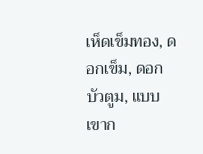เห็ดเข็มทอง, ดอกเข็ม, ดอกบัวตูม, แบบเขาก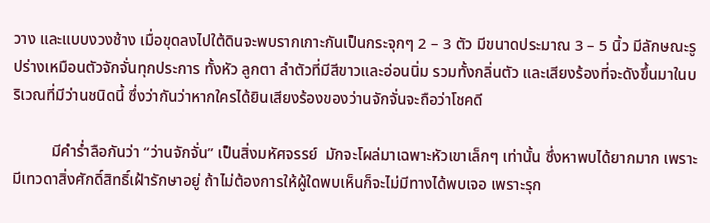วาง และแบบงวงช้าง เมื่อขุดลงไปใต้ดินจะพบรากเกาะกันเป็นกระจุกๆ 2 – 3 ตัว มีขนาดประมาณ 3 – 5 นิ้ว มีลักษณะรูปร่างเหมือนตัวจักจั่นทุกประการ ทั้งหัว ลูกตา ลำตัวที่มีสีขาวและอ่อนนิ่ม รวมทั้งกลิ่นตัว และเสียงร้องที่จะดังขึ้นมาในบริเวณที่มีว่านชนิดนี้ ซึ่งว่ากันว่าหากใครได้ยินเสียงร้องของว่านจักจั่นจะถือว่าโชคดี

          มีคำร่ำลือกันว่า “ว่านจักจั่น” เป็นสิ่งมหัศจรรย์  มักจะโผล่มาเฉพาะหัวเขาเล็กๆ เท่านั้น ซึ่งหาพบได้ยากมาก เพราะมีเทวดาสิ่งศักดิ์สิทธิ์เฝ้ารักษาอยู่ ถ้าไม่ต้องการให้ผู้ใดพบเห็นก็จะไม่มีทางได้พบเจอ เพราะรุก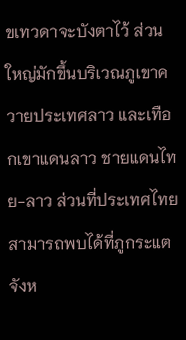ขเทวดาจะบังตาไว้ ส่วนใหญ่มักขึ้นบริเวณภูเขาควายประเทศลาว และเทือกเขาแดนลาว ชายแดนไทย-ลาว ส่วนที่ประเทศไทยสามารถพบได้ที่ภูกระแต จังห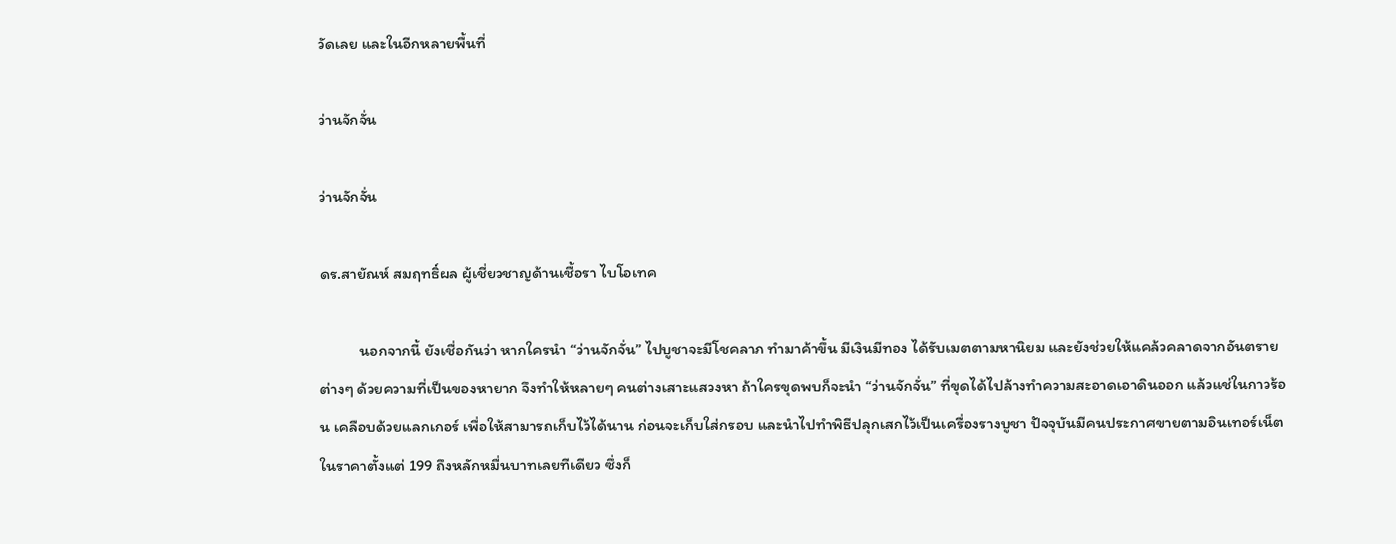วัดเลย และในอีกหลายพื้นที่

ว่านจักจั่น

ว่านจักจั่น

ดร.สายัณห์ สมฤทธิ์ผล ผู้เชี่ยวชาญด้านเชื้อรา ไบโอเทค

          นอกจากนี้ ยังเชื่อกันว่า หากใครนำ “ว่านจักจั่น” ไปบูชาจะมีโชคลาภ ทำมาค้าขึ้น มีเงินมีทอง ได้รับเมตตามหานิยม และยังช่วยให้แคล้วคลาดจากอันตรายต่างๆ ด้วยความที่เป็นของหายาก จึงทำให้หลายๆ คนต่างเสาะแสวงหา ถ้าใครขุดพบก็จะนำ “ว่านจักจั่น” ที่ขุดได้ไปล้างทำความสะอาดเอาดินออก แล้วแช่ในกาวร้อน เคลือบด้วยแลกเกอร์ เพื่อให้สามารถเก็บไว้ได้นาน ก่อนจะเก็บใส่กรอบ และนำไปทำพิธีปลุกเสกไว้เป็นเครื่องรางบูชา ปัจจุบันมีคนประกาศขายตามอินเทอร์เน็ต ในราคาตั้งแต่ 199 ถึงหลักหมื่นบาทเลยทีเดียว ซึ่งก็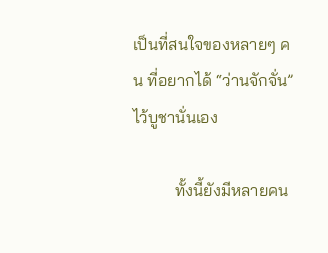เป็นที่สนใจของหลายๆ คน ที่อยากได้ “ว่านจักจั่น” ไว้บูชานั่นเอง

          ทั้งนี้ยังมีหลายคน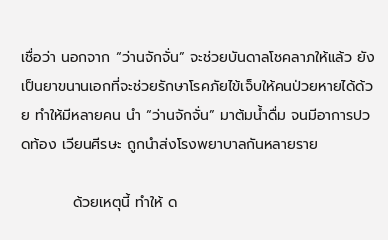เชื่อว่า นอกจาก “ว่านจักจั่น” จะช่วยบันดาลโชคลาภให้แล้ว ยังเป็นยาขนานเอกที่จะช่วยรักษาโรคภัยไข้เจ็บให้คนป่วยหายได้ด้วย ทำให้มีหลายคน นำ “ว่านจักจั่น” มาต้มน้ำดื่ม จนมีอาการปวดท้อง เวียนศีรษะ ถูกนำส่งโรงพยาบาลกันหลายราย

          ด้วยเหตุนี้ ทำให้ ด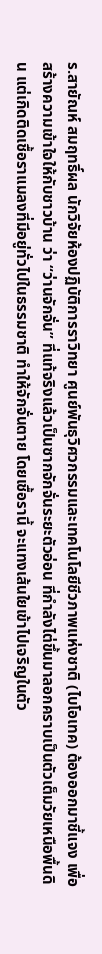ร.สายัณห์ สมฤทธิ์ผล นักวิจัยห้องปฏิบัติการราวิทยา ศูนย์พันธุวิศวกรรมและเทคโนโลยีชีวภาพแห่งชาติ (ไบโอเทค) ต้องออกมาชี้แจง เพื่อสร้างความเข้าใจให้กับชาวบ้าน ว่า “ว่านจักจั่น” ที่แท้จริงแล้วเป็นซากจักจั่นระยะตัวอ่อน ที่กำลังไต่ขึ้นมาลอกคราบเป็นตัวเต็มวัยเหนือพื้นดิน แต่เกิดติดเชื้อราแมลงที่มีอยู่ทั่วไปในธรรมชาติ ทำให้จักจั่นตาย โดยเชื้อรานี้ จะแทงเส้นใยเข้าไปเจริญในตัว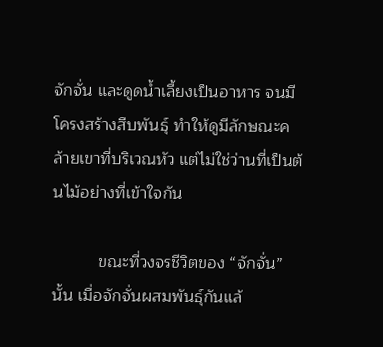จักจั่น และดูดน้ำเลี้ยงเป็นอาหาร จนมีโครงสร้างสืบพันธุ์ ทำให้ดูมีลักษณะคล้ายเขาที่บริเวณหัว แต่ไม่ใช่ว่านที่เป็นต้นไม้อย่างที่เข้าใจกัน

          ขณะที่วงจรชีวิตของ “จักจั่น” นั้น เมื่อจักจั่นผสมพันธุ์กันแล้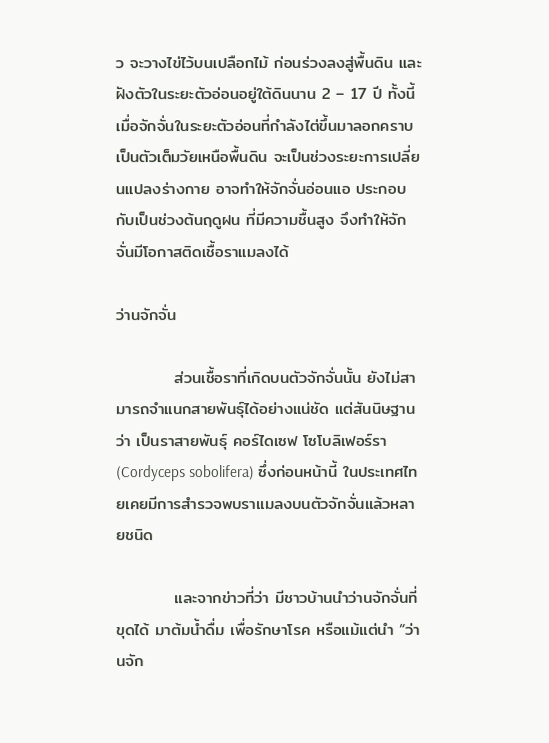ว จะวางไข่ไว้บนเปลือกไม้ ก่อนร่วงลงสู่พื้นดิน และฝังตัวในระยะตัวอ่อนอยู่ใต้ดินนาน 2 – 17 ปี ทั้งนี้ เมื่อจักจั่นในระยะตัวอ่อนที่กำลังไต่ขึ้นมาลอกคราบเป็นตัวเต็มวัยเหนือพื้นดิน จะเป็นช่วงระยะการเปลี่ยนแปลงร่างกาย อาจทำให้จักจั่นอ่อนแอ ประกอบกับเป็นช่วงต้นฤดูฝน ที่มีความชื้นสูง จึงทำให้จักจั่นมีโอกาสติดเชื้อราแมลงได้

ว่านจักจั่น

          ส่วนเชื้อราที่เกิดบนตัวจักจั่นนั้น ยังไม่สามารถจำแนกสายพันธุ์ได้อย่างแน่ชัด แต่สันนิษฐานว่า เป็นราสายพันธุ์ คอร์ไดเซฟ โซโบลิเฟอร์รา (Cordyceps sobolifera) ซึ่งก่อนหน้านี้ ในประเทศไทยเคยมีการสำรวจพบราแมลงบนตัวจักจั่นแล้วหลายชนิด

          และจากข่าวที่ว่า มีชาวบ้านนำว่านจักจั่นที่ขุดได้ มาต้มน้ำดื่ม เพื่อรักษาโรค หรือแม้แต่นำ “ว่านจัก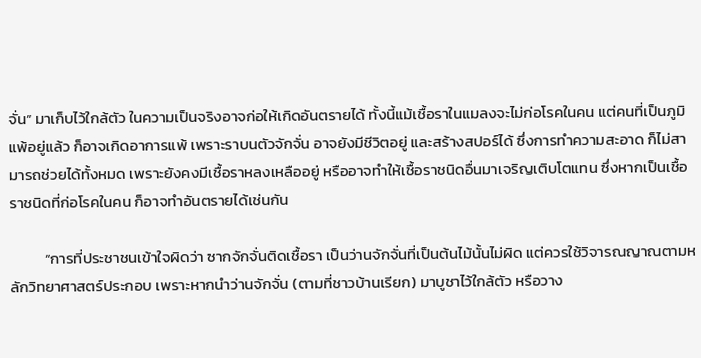จั่น” มาเก็บไว้ใกล้ตัว ในความเป็นจริงอาจก่อให้เกิดอันตรายได้ ทั้งนี้แม้เชื้อราในแมลงจะไม่ก่อโรคในคน แต่คนที่เป็นภูมิแพ้อยู่แล้ว ก็อาจเกิดอาการแพ้ เพราะราบนตัวจักจั่น อาจยังมีชีวิตอยู่ และสร้างสปอร์ได้ ซึ่งการทำความสะอาด ก็ไม่สามารถช่วยได้ทั้งหมด เพราะยังคงมีเชื้อราหลงเหลืออยู่ หรืออาจทำให้เชื้อราชนิดอื่นมาเจริญเติบโตแทน ซึ่งหากเป็นเชื้อราชนิดที่ก่อโรคในคน ก็อาจทำอันตรายได้เช่นกัน

          “การที่ประชาชนเข้าใจผิดว่า ซากจักจั่นติดเชื้อรา เป็นว่านจักจั่นที่เป็นต้นไม้นั้นไม่ผิด แต่ควรใช้วิจารณญาณตามหลักวิทยาศาสตร์ประกอบ เพราะหากนำว่านจักจั่น (ตามที่ชาวบ้านเรียก) มาบูชาไว้ใกล้ตัว หรือวาง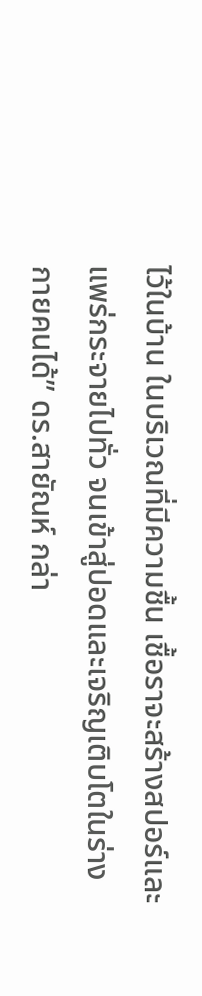ไว้ในบ้าน ในบริเวณที่มีความชื้น เชื้อราจะสร้างสปอร์และแพร่กระจายไปทั่ว จนเข้าสู่ปอดและเจริญเติบโตในร่างกายคนได้” ดร.สายัณห์ กล่า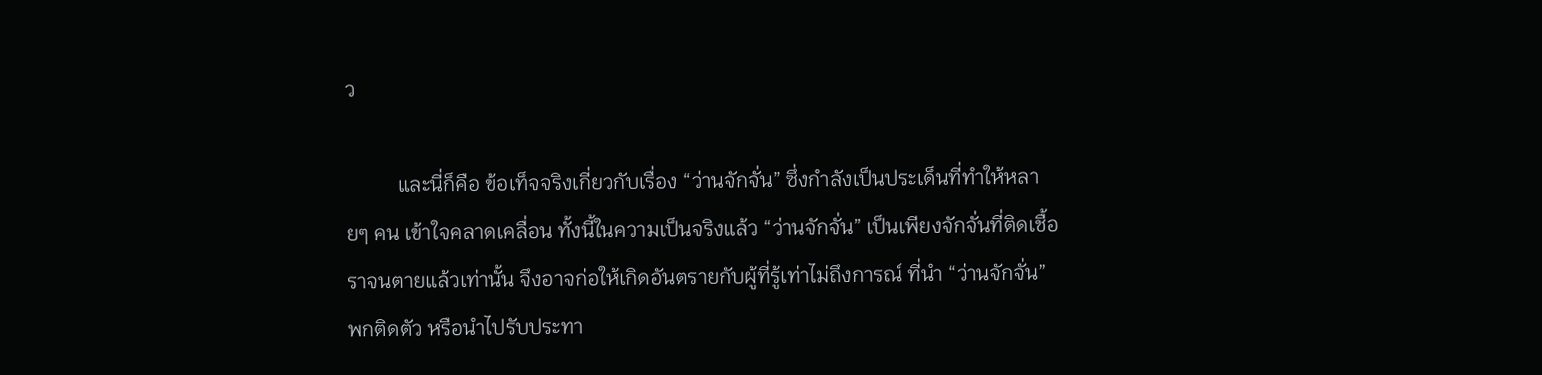ว

          และนี่ก็คือ ข้อเท็จจริงเกี่ยวกับเรื่อง “ว่านจักจั่น” ซึ่งกำลังเป็นประเด็นที่ทำให้หลายๆ คน เข้าใจคลาดเคลื่อน ทั้งนี้ในความเป็นจริงแล้ว “ว่านจักจั่น” เป็นเพียงจักจั่นที่ติดเชื้อราจนตายแล้วเท่านั้น จึงอาจก่อให้เกิดอันตรายกับผู้ที่รู้เท่าไม่ถึงการณ์ ที่นำ “ว่านจักจั่น” พกติดตัว หรือนำไปรับประทา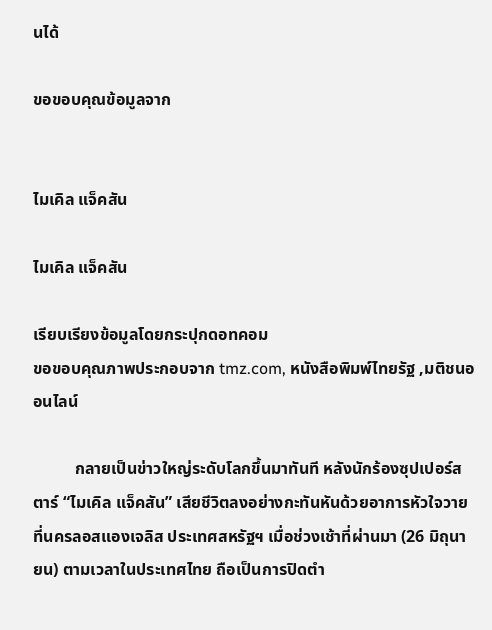นได้

ขอขอบคุณข้อมูลจาก


ไมเคิล แจ็คสัน

ไมเคิล แจ็คสัน

เรียบเรียงข้อมูลโดยกระปุกดอทคอม
ขอขอบคุณภาพประกอบจาก tmz.com, หนังสือพิมพ์ไทยรัฐ ,มติชนออนไลน์

          กลายเป็นข่าวใหญ่ระดับโลกขึ้นมาทันที หลังนักร้องซุปเปอร์สตาร์ “ไมเคิล แจ็คสัน” เสียชีวิตลงอย่างกะทันหันด้วยอาการหัวใจวาย ที่นครลอสแองเจลิส ประเทศสหรัฐฯ เมื่อช่วงเช้าที่ผ่านมา (26 มิถุนายน) ตามเวลาในประเทศไทย ถือเป็นการปิดตำ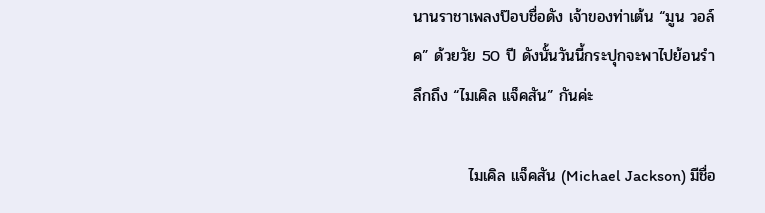นานราชาเพลงป๊อบชื่อดัง เจ้าของท่าเต้น “มูน วอล์ค” ด้วยวัย 50 ปี ดังนั้นวันนี้กระปุกจะพาไปย้อนรำลึกถึง “ไมเคิล แจ็คสัน” กันค่ะ

          ไมเคิล แจ็คสัน (Michael Jackson) มีชื่อ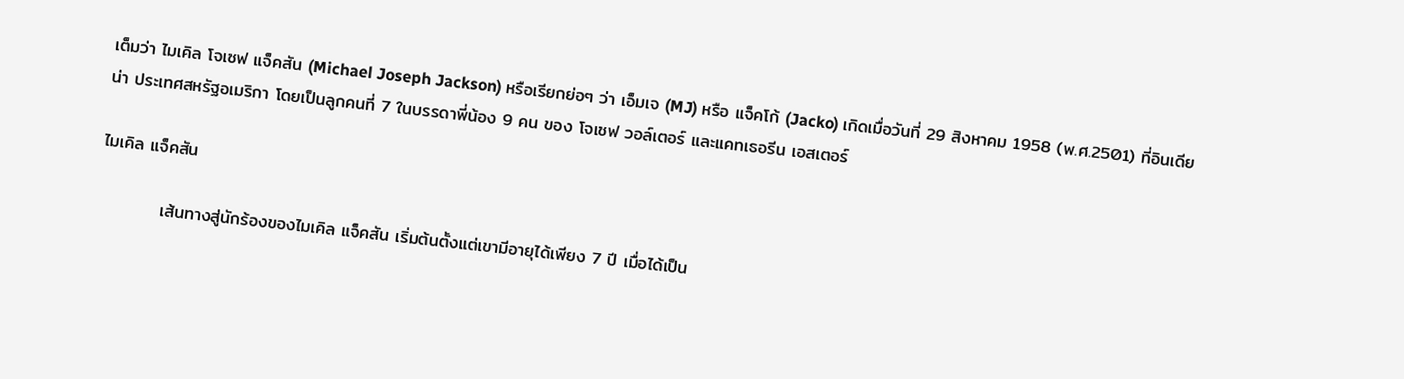เต็มว่า ไมเคิล โจเซฟ แจ็คสัน (Michael Joseph Jackson) หรือเรียกย่อๆ ว่า เอ็มเจ (MJ) หรือ แจ็คโก้ (Jacko) เกิดเมื่อวันที่ 29 สิงหาคม 1958 (พ.ศ.2501) ที่อินเดียน่า ประเทศสหรัฐอเมริกา โดยเป็นลูกคนที่ 7 ในบรรดาพี่น้อง 9 คน ของ โจเซฟ วอล์เตอร์ และแคทเธอรีน เอสเตอร์

ไมเคิล แจ็คสัน

          เส้นทางสู่นักร้องของไมเคิล แจ็คสัน เริ่มต้นตั้งแต่เขามีอายุได้เพียง 7 ปี เมื่อได้เป็น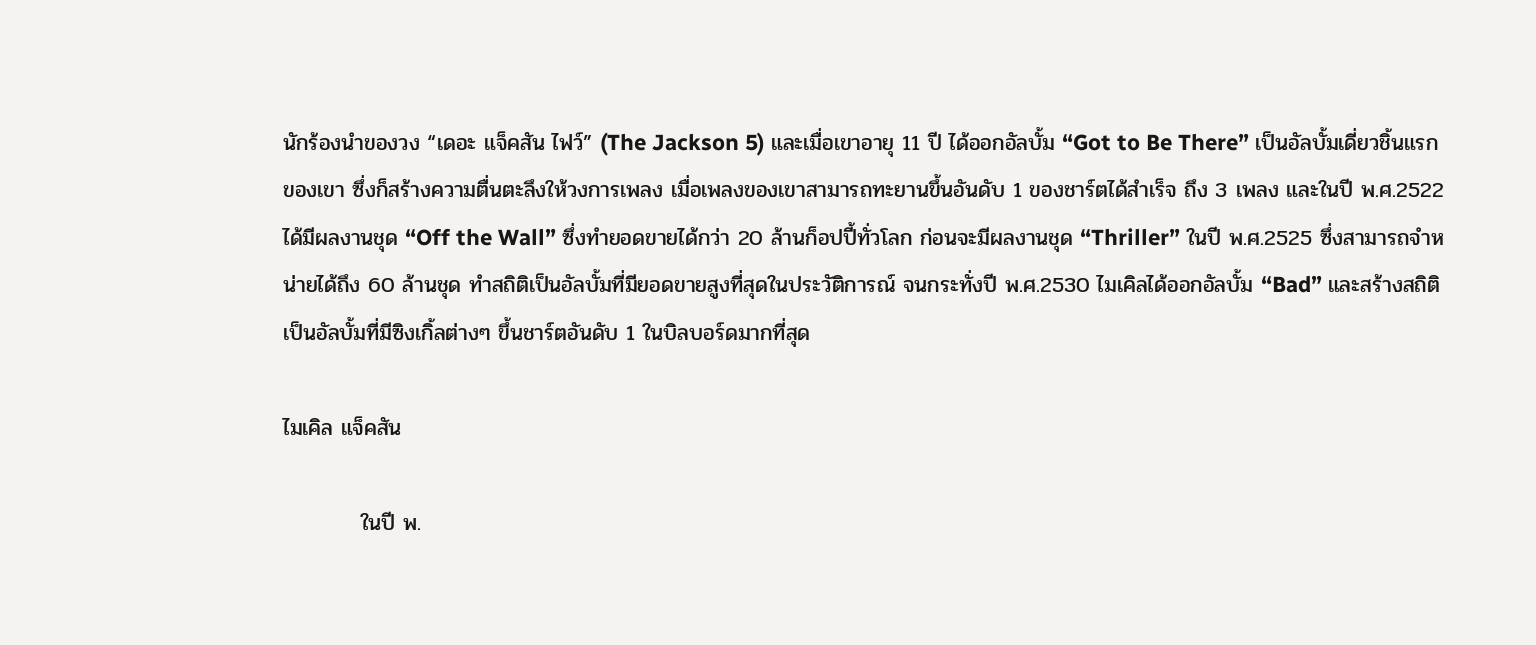นักร้องนำของวง “เดอะ แจ็คสัน ไฟว์” (The Jackson 5) และเมื่อเขาอายุ 11 ปี ได้ออกอัลบั้ม “Got to Be There” เป็นอัลบั้มเดี่ยวชิ้นแรกของเขา ซึ่งก็สร้างความตื่นตะลึงให้วงการเพลง เมื่อเพลงของเขาสามารถทะยานขึ้นอันดับ 1 ของชาร์ตได้สำเร็จ ถึง 3 เพลง และในปี พ.ศ.2522 ได้มีผลงานชุด “Off the Wall” ซึ่งทำยอดขายได้กว่า 20 ล้านก็อปปี้ทั่วโลก ก่อนจะมีผลงานชุด “Thriller” ในปี พ.ศ.2525 ซึ่งสามารถจำหน่ายได้ถึง 60 ล้านชุด ทำสถิติเป็นอัลบั้มที่มียอดขายสูงที่สุดในประวัติการณ์ จนกระทั่งปี พ.ศ.2530 ไมเคิลได้ออกอัลบั้ม “Bad” และสร้างสถิติเป็นอัลบั้มที่มีซิงเกิ้ลต่างๆ ขึ้นชาร์ตอันดับ 1 ในบิลบอร์ดมากที่สุด

ไมเคิล แจ็คสัน

          ในปี พ.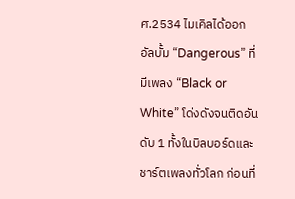ศ.2534 ไมเคิลได้ออกอัลบั้ม “Dangerous” ที่มีเพลง “Black or White” โด่งดังจนติดอันดับ 1 ทั้งในบิลบอร์ดและชาร์ตเพลงทั่วโลก ก่อนที่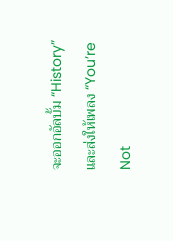จะออกอัลบั้ม “History” และส่งให้เพลง “You’re Not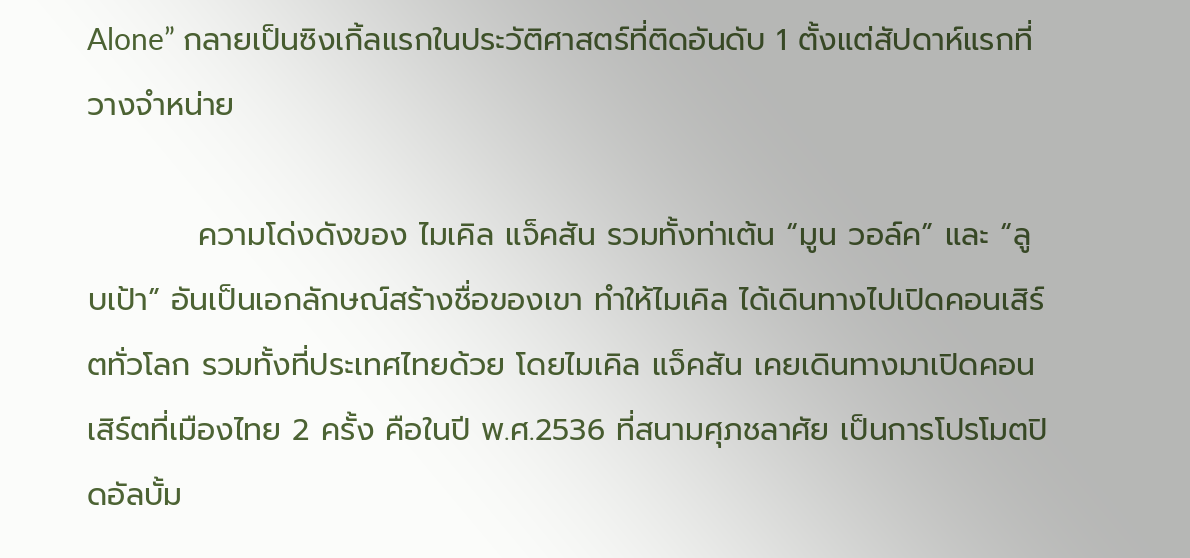Alone” กลายเป็นซิงเกิ้ลแรกในประวัติศาสตร์ที่ติดอันดับ 1 ตั้งแต่สัปดาห์แรกที่วางจำหน่าย

          ความโด่งดังของ ไมเคิล แจ็คสัน รวมทั้งท่าเต้น “มูน วอล์ค” และ “ลูบเป้า” อันเป็นเอกลักษณ์สร้างชื่อของเขา ทำให้ไมเคิล ได้เดินทางไปเปิดคอนเสิร์ตทั่วโลก รวมทั้งที่ประเทศไทยด้วย โดยไมเคิล แจ็คสัน เคยเดินทางมาเปิดคอนเสิร์ตที่เมืองไทย 2 ครั้ง คือในปี พ.ศ.2536 ที่สนามศุภชลาศัย เป็นการโปรโมตปิดอัลบั้ม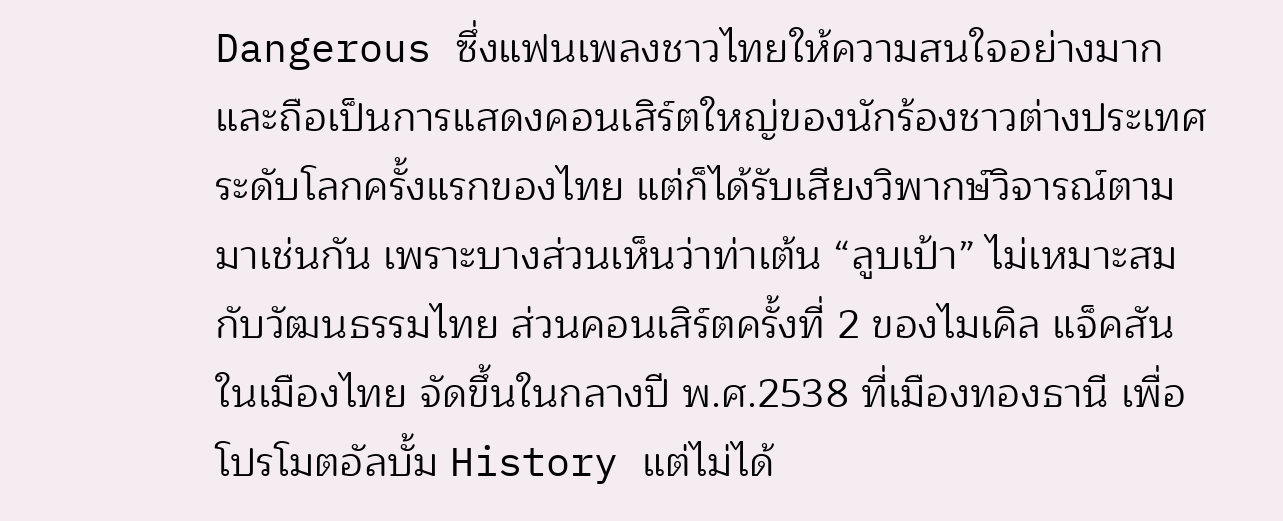Dangerous ซึ่งแฟนเพลงชาวไทยให้ความสนใจอย่างมาก และถือเป็นการแสดงคอนเสิร์ตใหญ่ของนักร้องชาวต่างประเทศระดับโลกครั้งแรกของไทย แต่ก็ได้รับเสียงวิพากษ์วิจารณ์ตามมาเช่นกัน เพราะบางส่วนเห็นว่าท่าเต้น “ลูบเป้า” ไม่เหมาะสมกับวัฒนธรรมไทย ส่วนคอนเสิร์ตครั้งที่ 2 ของไมเคิล แจ็คสัน ในเมืองไทย จัดขึ้นในกลางปี พ.ศ.2538 ที่เมืองทองธานี เพื่อโปรโมตอัลบั้ม History แต่ไม่ได้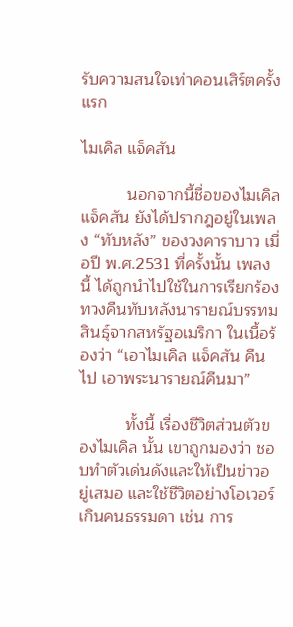รับความสนใจเท่าคอนเสิร์ตครั้งแรก

ไมเคิล แจ็คสัน

          นอกจากนี้ชื่อของไมเคิล แจ็คสัน ยังได้ปรากฎอยู่ในเพลง “ทับหลัง” ของวงคาราบาว เมื่อปี พ.ศ.2531 ที่ครั้งนั้น เพลงนี้ ได้ถูกนำไปใช้ในการเรียกร้องทวงคืนทับหลังนารายณ์บรรทมสินธุ์จากสหรัฐอเมริกา ในเนื้อร้องว่า “เอาไมเคิล แจ็คสัน คืนไป เอาพระนารายณ์คืนมา”

          ทั้งนี้ เรื่องชีวิตส่วนตัวของไมเคิล นั้น เขาถูกมองว่า ชอบทำตัวเด่นดังและให้เป็นข่าวอยู่เสมอ และใช้ชีวิตอย่างโอเวอร์เกินคนธรรมดา เช่น การ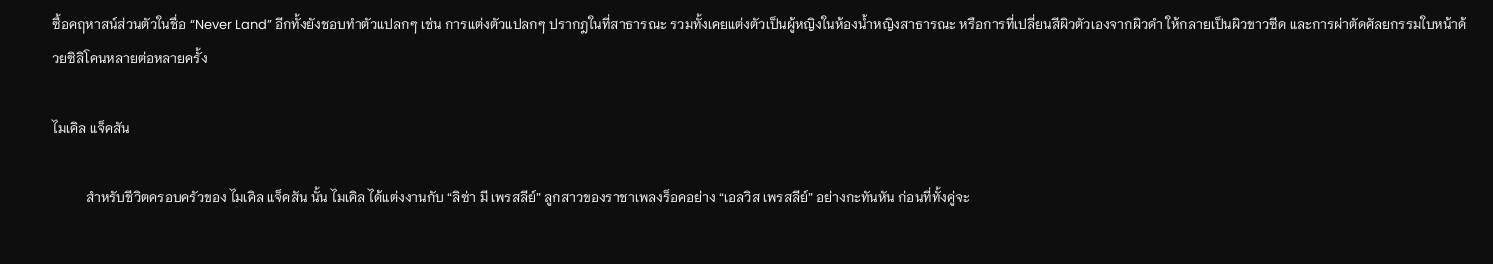ซื้อคฤหาสน์ส่วนตัวในชื่อ “Never Land” อีกทั้งยังชอบทำตัวแปลกๆ เช่น การแต่งตัวแปลกๆ ปรากฎในที่สาธารณะ รวมทั้งเคยแต่งตัวเป็นผู้หญิงในห้องน้ำหญิงสาธารณะ หรือการที่เปลี่ยนสีผิวตัวเองจากผิวดำ ให้กลายเป็นผิวขาวซีด และการผ่าตัดศัลยกรรมใบหน้าด้วยซิลิโคนหลายต่อหลายครั้ง

ไมเคิล แจ็คสัน

          สำหรับชีวิตครอบครัวของ ไมเคิล แจ็คสัน นั้น ไมเคิล ได้แต่งงานกับ “ลิซ่า มี เพรสลีย์” ลูกสาวของราชาเพลงร็อคอย่าง “เอลวิส เพรสลีย์” อย่างกะทันหัน ก่อนที่ทั้งคู่จะ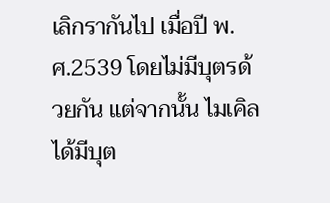เลิกรากันไป เมื่อปี พ.ศ.2539 โดยไม่มีบุตรด้วยกัน แต่จากนั้น ไมเคิล ได้มีบุต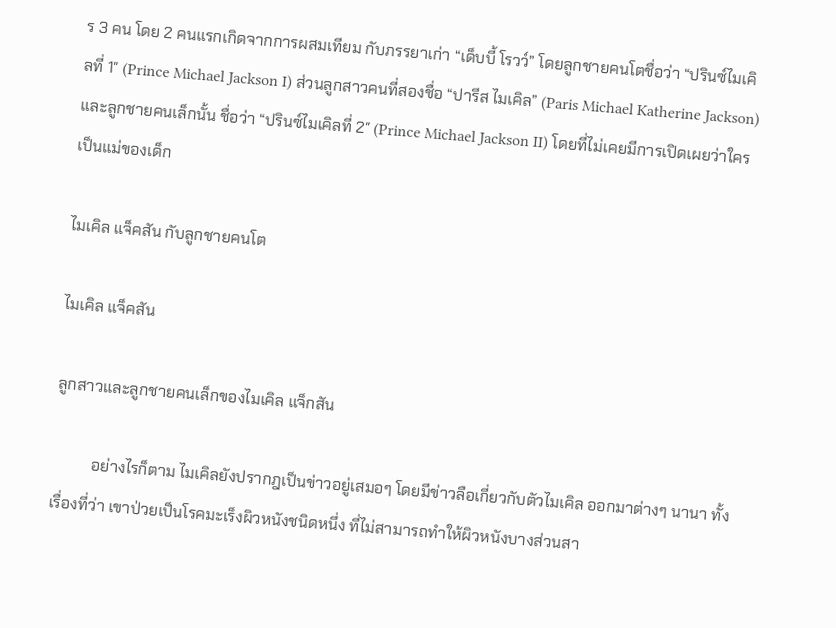ร 3 คน โดย 2 คนแรกเกิดจากการผสมเทียม กับภรรยาเก่า “เด็บบี้ โรวว์” โดยลูกชายคนโตชื่อว่า “ปรินซ์ไมเคิลที่ 1″ (Prince Michael Jackson I) ส่วนลูกสาวคนที่สองชื่อ “ปารีส ไมเคิล” (Paris Michael Katherine Jackson) และลูกชายคนเล็กนั้น ชื่อว่า “ปรินซ์ไมเคิลที่ 2″ (Prince Michael Jackson II) โดยที่ไม่เคยมีการเปิดเผยว่าใครเป็นแม่ของเด็ก

ไมเคิล แจ็คสัน กับลูกชายคนโต

ไมเคิล แจ็คสัน

ลูกสาวและลูกชายคนเล็กของไมเคิล แจ็กสัน

          อย่างไรก็ตาม ไมเคิลยังปรากฎเป็นข่าวอยู่เสมอๆ โดยมีข่าวลือเกี่ยวกับตัวไมเคิล ออกมาต่างๆ นานา ทั้งเรื่องที่ว่า เขาป่วยเป็นโรคมะเร็งผิวหนังชนิดหนึ่ง ที่ไม่สามารถทำให้ผิวหนังบางส่วนสา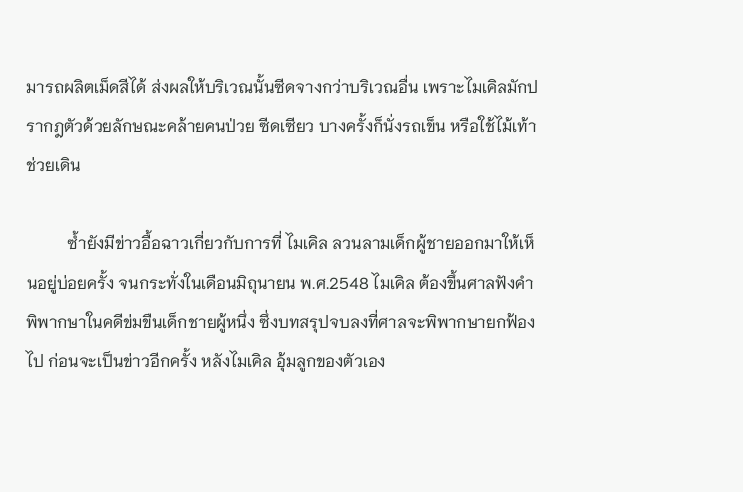มารถผลิตเม็ดสีได้ ส่งผลให้บริเวณนั้นซีดจางกว่าบริเวณอื่น เพราะไมเคิลมักปรากฎตัวด้วยลักษณะคล้ายคนป่วย ซีดเซียว บางครั้งก็นั่งรถเข็น หรือใช้ไม้เท้าช่วยเดิน

          ซ้ำยังมีข่าวอื้อฉาวเกี่ยวกับการที่ ไมเคิล ลวนลามเด็กผู้ชายออกมาให้เห็นอยู่บ่อยครั้ง จนกระทั่งในเดือนมิถุนายน พ.ศ.2548 ไมเคิล ต้องขึ้นศาลฟังคำพิพากษาในคดีข่มขืนเด็กชายผู้หนึ่ง ซึ่งบทสรุปจบลงที่ศาลจะพิพากษายกฟ้องไป ก่อนจะเป็นข่าวอีกครั้ง หลังไมเคิล อุ้มลูกของตัวเอง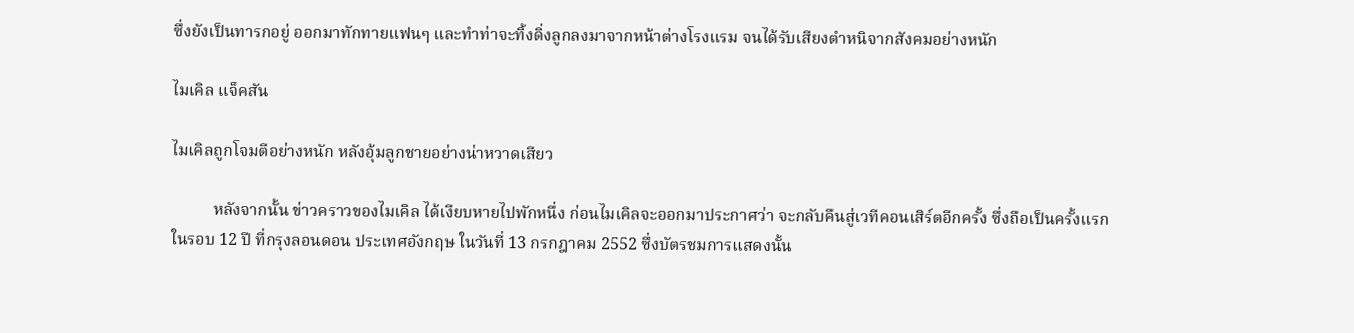ซึ่งยังเป็นทารกอยู่ ออกมาทักทายแฟนๆ และทำท่าจะทิ้งดิ่งลูกลงมาจากหน้าต่างโรงแรม จนได้รับเสียงตำหนิจากสังคมอย่างหนัก

ไมเคิล แจ็คสัน

ไมเคิลถูกโจมตีอย่างหนัก หลังอุ้มลูกชายอย่างน่าหวาดเสียว

          หลังจากนั้น ข่าวคราวของไมเคิล ได้เงียบหายไปพักหนึ่ง ก่อนไมเคิลจะออกมาประกาศว่า จะกลับคืนสู่เวทีคอนเสิร์ตอีกครั้ง ซึ่งถือเป็นครั้งแรก ในรอบ 12 ปี ที่กรุงลอนดอน ประเทศอังกฤษ ในวันที่ 13 กรกฎาคม 2552 ซึ่งบัตรชมการแสดงนั้น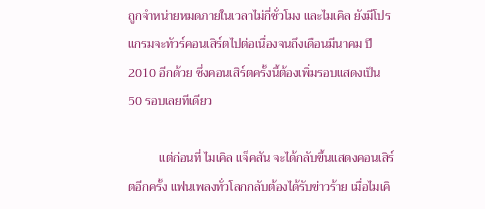ถูกจำหน่ายหมดภายในเวลาไม่กี่ชั่วโมง และไมเคิล ยังมีโปรแกรมจะทัวร์คอนเสิร์ตไปต่อเนื่องจนถึงเดือนมีนาคม ปี 2010 อีกด้วย ซึ่งคอนเสิร์ตครั้งนี้ต้องเพิ่มรอบแสดงเป็น 50 รอบเลยทีเดียว

          แต่ก่อนที่ ไมเคิล แจ็คสัน จะได้กลับขึ้นแสดงคอนเสิร์ตอีกครั้ง แฟนเพลงทั่วโลกกลับต้องได้รับข่าวร้าย เมื่อไมเคิ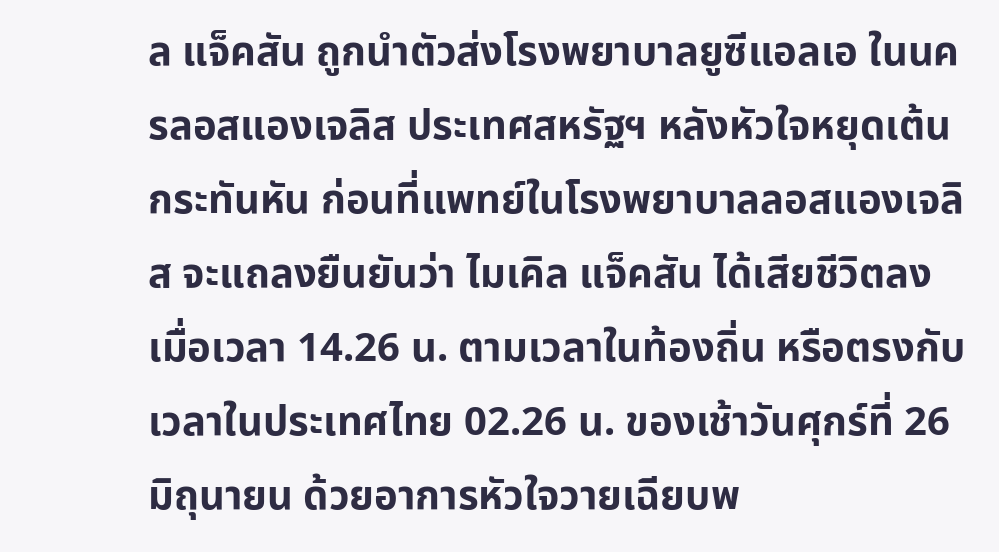ล แจ็คสัน ถูกนำตัวส่งโรงพยาบาลยูซีแอลเอ ในนครลอสแองเจลิส ประเทศสหรัฐฯ หลังหัวใจหยุดเต้นกระทันหัน ก่อนที่แพทย์ในโรงพยาบาลลอสแองเจลิส จะแถลงยืนยันว่า ไมเคิล แจ็คสัน ได้เสียชีวิตลงเมื่อเวลา 14.26 น. ตามเวลาในท้องถิ่น หรือตรงกับเวลาในประเทศไทย 02.26 น. ของเช้าวันศุกร์ที่ 26 มิถุนายน ด้วยอาการหัวใจวายเฉียบพ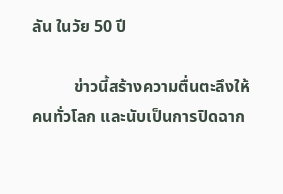ลัน ในวัย 50 ปี

          ข่าวนี้สร้างความตื่นตะลึงให้คนทั่วโลก และนับเป็นการปิดฉาก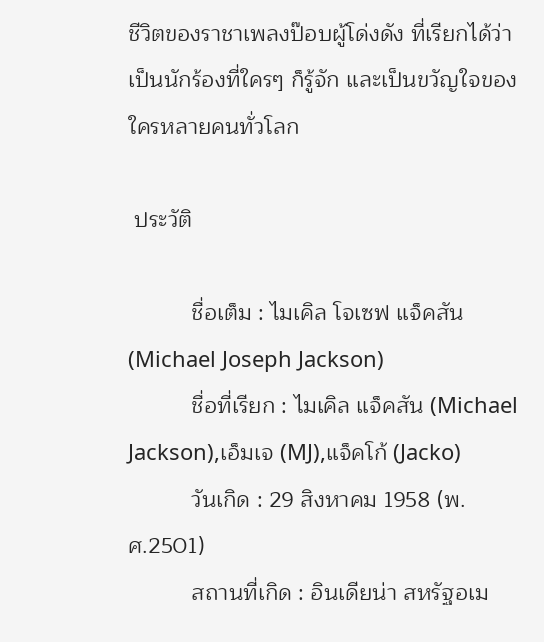ชีวิตของราชาเพลงป๊อบผู้โด่งดัง ที่เรียกได้ว่า เป็นนักร้องที่ใครๆ ก็รู้จัก และเป็นขวัญใจของใครหลายคนทั่วโลก

 ประวัติ

          ชื่อเต็ม : ไมเคิล โจเซฟ แจ็คสัน (Michael Joseph Jackson)
          ชื่อที่เรียก : ไมเคิล แจ็คสัน (Michael Jackson),เอ็มเจ (MJ),แจ็คโก้ (Jacko)
          วันเกิด : 29 สิงหาคม 1958 (พ.ศ.2501)
          สถานที่เกิด : อินเดียน่า สหรัฐอเม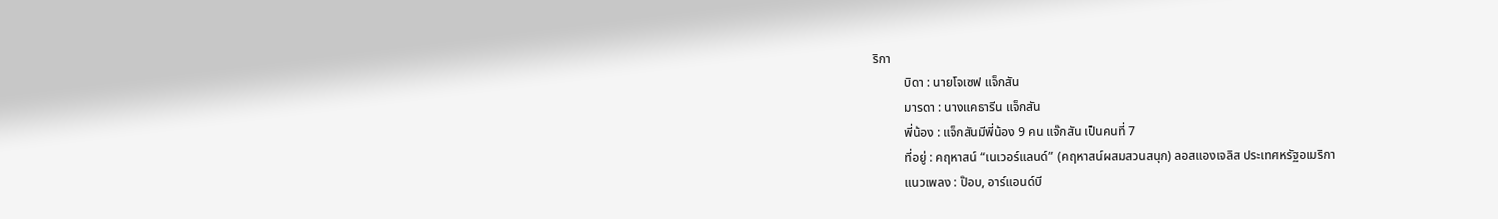ริกา
          บิดา : นายโจเซฟ แจ็กสัน
          มารดา : นางแคธารีน แจ็กสัน
          พี่น้อง : แจ็กสันมีพี่น้อง 9 คน แจ๊กสัน เป็นคนที่ 7
          ที่อยู่ : คฤหาสน์ “เนเวอร์แลนด์” (คฤหาสน์ผสมสวนสนุก) ลอสแองเจลิส ประเทศหรัฐอเมริกา
          แนวเพลง : ป๊อบ, อาร์แอนด์บี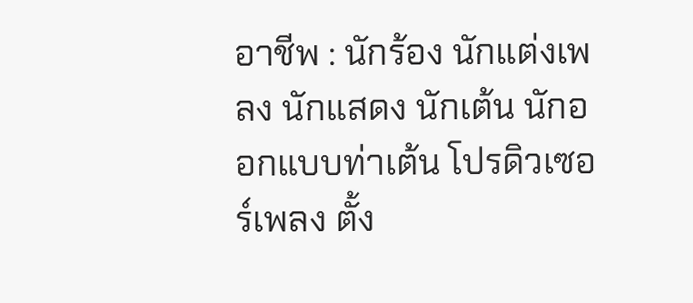อาชีพ : นักร้อง นักแต่งเพลง นักแสดง นักเต้น นักออกแบบท่าเต้น โปรดิวเซอร์เพลง ตั้ง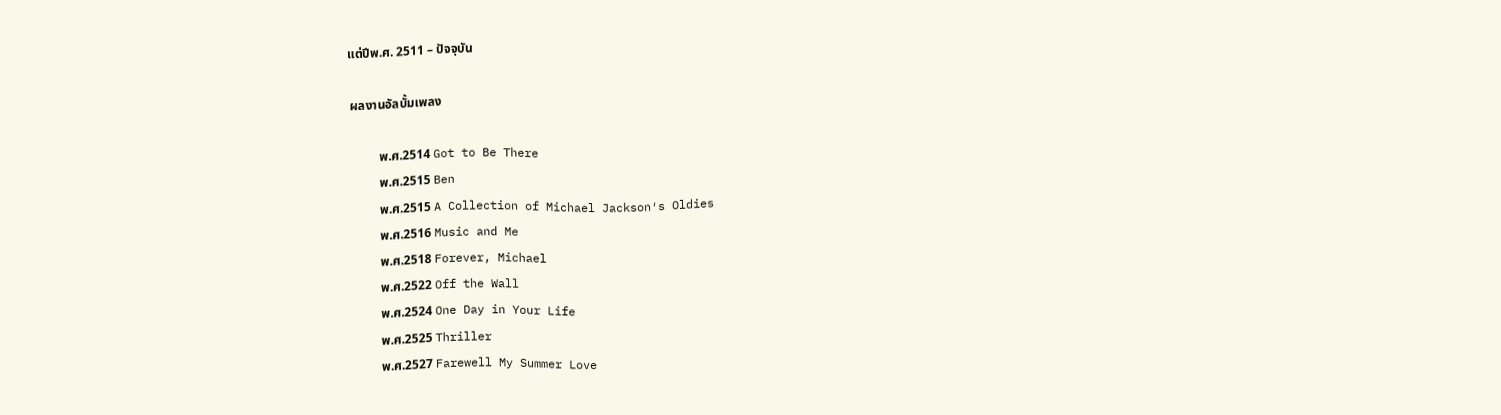แต่ปีพ.ศ. 2511 – ปัจจุบัน

 ผลงานอัลบั้มเพลง

          พ.ศ.2514 Got to Be There
          พ.ศ.2515 Ben
          พ.ศ.2515 A Collection of Michael Jackson′s Oldies
          พ.ศ.2516 Music and Me
          พ.ศ.2518 Forever, Michael
          พ.ศ.2522 Off the Wall
          พ.ศ.2524 One Day in Your Life
          พ.ศ.2525 Thriller
          พ.ศ.2527 Farewell My Summer Love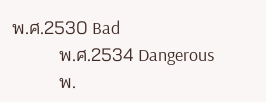พ.ศ.2530 Bad
          พ.ศ.2534 Dangerous
          พ.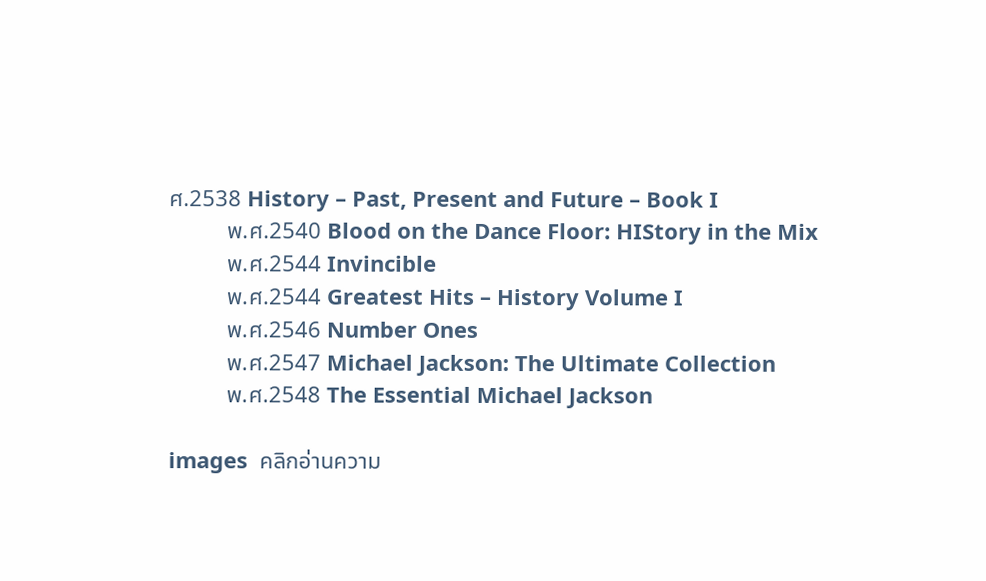ศ.2538 History – Past, Present and Future – Book I
          พ.ศ.2540 Blood on the Dance Floor: HIStory in the Mix
          พ.ศ.2544 Invincible
          พ.ศ.2544 Greatest Hits – History Volume I
          พ.ศ.2546 Number Ones
          พ.ศ.2547 Michael Jackson: The Ultimate Collection
          พ.ศ.2548 The Essential Michael Jackson

images  คลิกอ่านความ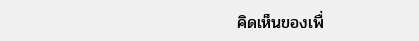คิดเห็นของเพื่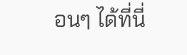อนๆ ได้ที่นี่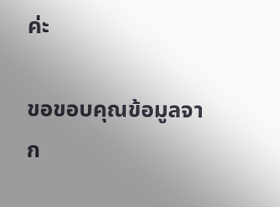ค่ะ

ขอขอบคุณข้อมูลจาก